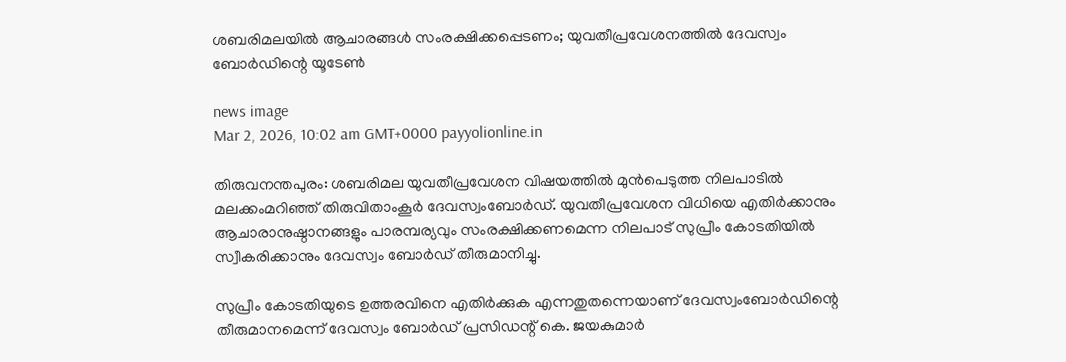ശബരിമലയിൽ ആചാരങ്ങൾ സംരക്ഷിക്കപ്പെടണം; യുവതീപ്രവേശനത്തിൽ ദേവസ്വം ബോർഡിന്റെ യൂടേൺ

news image
Mar 2, 2026, 10:02 am GMT+0000 payyolionline.in

തിരുവനന്തപുരം: ശബരിമല യുവതീപ്രവേശന വിഷയത്തിൽ മുൻപെടുത്ത നിലപാടിൽ മലക്കംമറിഞ്ഞ് തിരുവിതാംകൂർ ദേവസ്വംബോർഡ്. യുവതീപ്രവേശന വിധിയെ എതിർക്കാനും ആചാരാനുഷ്ഠാനങ്ങളും പാരമ്പര്യവും സംരക്ഷിക്കണമെന്ന നിലപാട് സുപ്രീം കോടതിയിൽ സ്വീകരിക്കാനും ദേവസ്വം ബോർഡ് തീരുമാനിച്ചു.

സുപ്രീം കോടതിയുടെ ഉത്തരവിനെ എതിർക്കുക എന്നതുതന്നെയാണ് ദേവസ്വംബോർഡിന്റെ തീരുമാനമെന്ന് ദേവസ്വം ബോർഡ് പ്രസിഡന്റ് കെ. ജയകുമാർ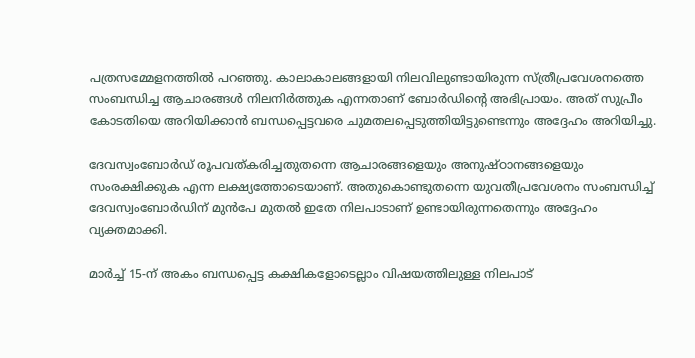പത്രസമ്മേളനത്തിൽ പറഞ്ഞു. കാലാകാലങ്ങളായി നിലവിലുണ്ടായിരുന്ന സ്ത്രീപ്രവേശനത്തെ സംബന്ധിച്ച ആചാരങ്ങൾ നിലനിർത്തുക എന്നതാണ് ബോർഡിന്റെ അഭിപ്രായം. അത് സുപ്രീം കോടതിയെ അറിയിക്കാൻ ബന്ധപ്പെട്ടവരെ ചുമതലപ്പെടുത്തിയിട്ടുണ്ടെന്നും അദ്ദേഹം അറിയിച്ചു.

ദേവസ്വംബോർഡ് രൂപവത്കരിച്ചതുതന്നെ ആചാരങ്ങളെയും അനുഷ്ഠാനങ്ങളെയും സംരക്ഷിക്കുക എന്ന ലക്ഷ്യത്തോടെയാണ്. അതുകൊണ്ടുതന്നെ യുവതീപ്രവേശനം സംബന്ധിച്ച് ദേവസ്വംബോർഡിന് മുൻപേ മുതൽ ഇതേ നിലപാടാണ് ഉണ്ടായിരുന്നതെന്നും അദ്ദേഹം വ്യക്തമാക്കി.

മാർച്ച് 15-ന് അകം ബന്ധപ്പെട്ട കക്ഷികളോടെല്ലാം വിഷയത്തിലുള്ള നിലപാട്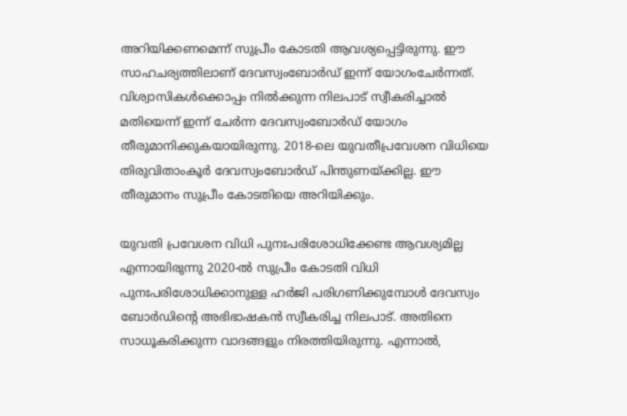അറിയിക്കണമെന്ന് സുപ്രീം കോടതി ആവശ്യപ്പെട്ടിരുന്നു. ഈ സാഹചര്യത്തിലാണ് ദേവസ്വംബോർഡ് ഇന്ന് യോഗംചേർന്നത്. വിശ്വാസികൾക്കൊപ്പം നിൽക്കുന്ന നിലപാട് സ്വീകരിച്ചാൽ മതിയെന്ന് ഇന്ന് ചേർന്ന ദേവസ്വംബോർഡ് യോഗം തീരുമാനിക്കുകയായിരുന്നു. 2018-ലെ യുവതീപ്രവേശന വിധിയെ തിരുവിതാംകൂർ ദേവസ്വംബോർഡ് പിന്തുണയ്ക്കില്ല. ഈ തീരുമാനം സുപ്രീം കോടതിയെ അറിയിക്കും.

യുവതി പ്രവേശന വിധി പുനഃപരിശോധിക്കേണ്ട ആവശ്യമില്ല എന്നായിരുന്നു 2020-ൽ സുപ്രീം കോടതി വിധി പുനഃപരിശോധിക്കാനുള്ള ഹർജി പരിഗണിക്കുമ്പോൾ ദേവസ്വം ബോർഡിന്റെ അഭിഭാഷകൻ സ്വീകരിച്ച നിലപാട്. അതിനെ സാധൂകരിക്കുന്ന വാദങ്ങളും നിരത്തിയിരുന്നു. എന്നാൽ,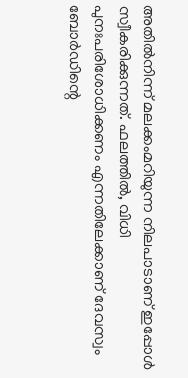അതിൽനിന്ന് മലക്കംമറിയുന്ന നിലപാടാണ് ഇപ്പോൾ സ്വീകരിക്കുന്നത്. ഫലത്തിൽ, വിധി പുനഃപരിശോധിക്കണം എന്നതിലേക്കാണ് ദേവസ്വം ബോർഡിന്റെ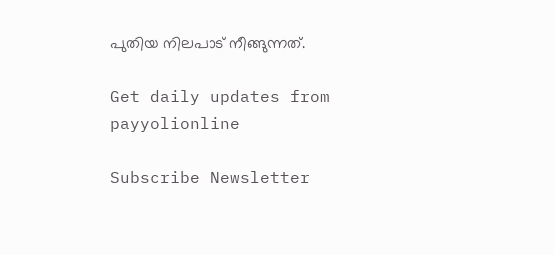പുതിയ നിലപാട് നീങ്ങുന്നത്.

Get daily updates from payyolionline

Subscribe Newsletter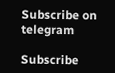Subscribe on telegram

Subscribe